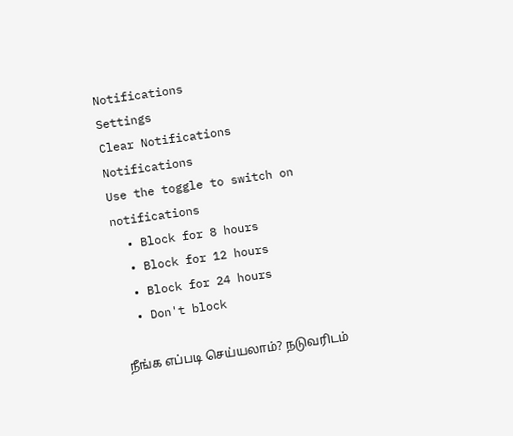Notifications
Settings
Clear Notifications
Notifications
Use the toggle to switch on notifications
  • Block for 8 hours
  • Block for 12 hours
  • Block for 24 hours
  • Don't block

நீங்க எப்படி செய்யலாம்? நடுவரிடம்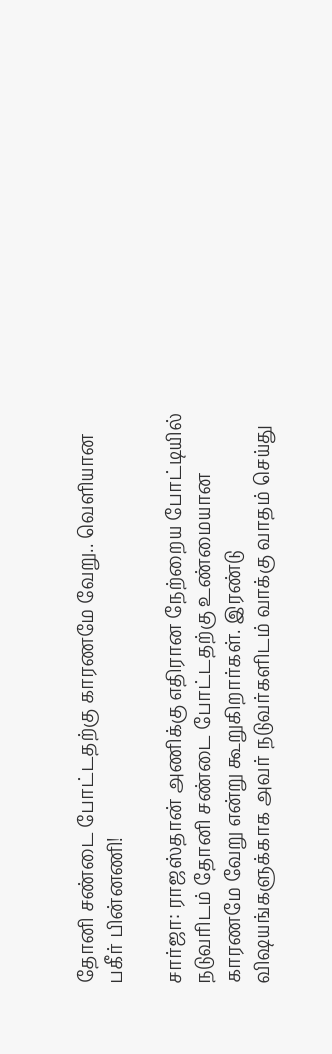தோனி சண்டை போட்டதற்கு காரணமே வேறு.. வெளியான பகீர் பின்னணி!

சார்ஜா: ராஜஸ்தான் அணிக்கு எதிரான நேற்றைய போட்டியில் நடுவரிடம் தோனி சண்டை போட்டதற்கு உண்மையான காரணமே வேறு என்று கூறுகிறார்கள். இரண்டு விஷயங்களுக்காக அவர் நடுவர்களிடம் வாக்கு வாதம் செய்து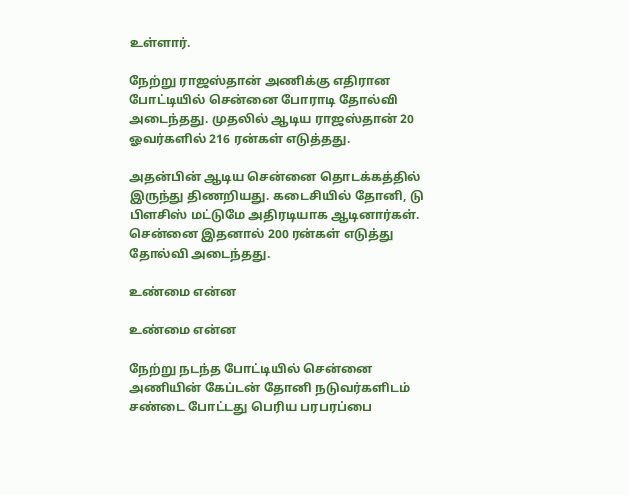உள்ளார்.

நேற்று ராஜஸ்தான் அணிக்கு எதிரான போட்டியில் சென்னை போராடி தோல்வி அடைந்தது. முதலில் ஆடிய ராஜஸ்தான் 20 ஓவர்களில் 216 ரன்கள் எடுத்தது.

அதன்பின் ஆடிய சென்னை தொடக்கத்தில் இருந்து திணறியது. கடைசியில் தோனி, டு பிளசிஸ் மட்டுமே அதிரடியாக ஆடினார்கள். சென்னை இதனால் 200 ரன்கள் எடுத்து தோல்வி அடைந்தது.

உண்மை என்ன

உண்மை என்ன

நேற்று நடந்த போட்டியில் சென்னை அணியின் கேப்டன் தோனி நடுவர்களிடம் சண்டை போட்டது பெரிய பரபரப்பை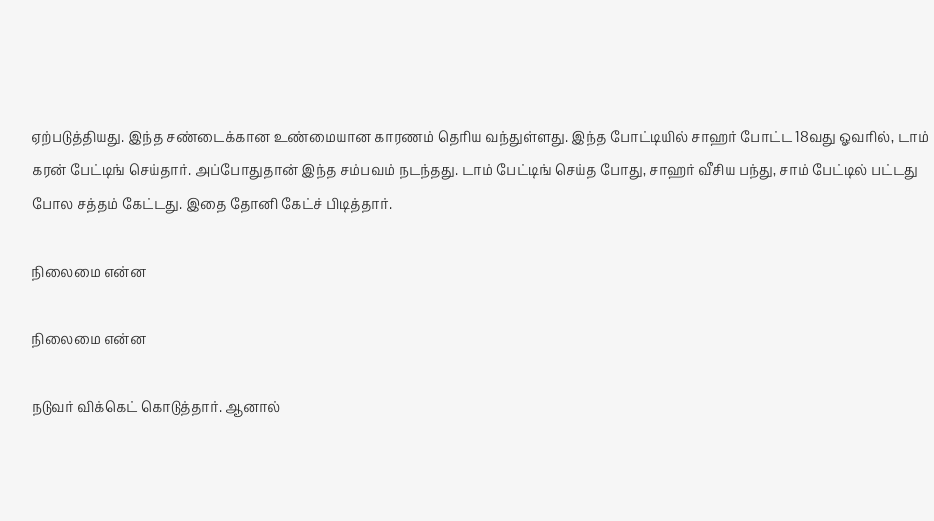ஏற்படுத்தியது. இந்த சண்டைக்கான உண்மையான காரணம் தெரிய வந்துள்ளது. இந்த போட்டியில் சாஹர் போட்ட 18வது ஓவரில், டாம் கரன் பேட்டிங் செய்தார். அப்போதுதான் இந்த சம்பவம் நடந்தது. டாம் பேட்டிங் செய்த போது, சாஹர் வீசிய பந்து, சாம் பேட்டில் பட்டது போல சத்தம் கேட்டது. இதை தோனி கேட்ச் பிடித்தார்.

நிலைமை என்ன

நிலைமை என்ன

நடுவர் விக்கெட் கொடுத்தார். ஆனால்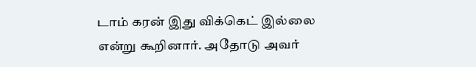டாம் கரன் இது விக்கெட் இல்லை என்று கூறினார். அதோடு அவர்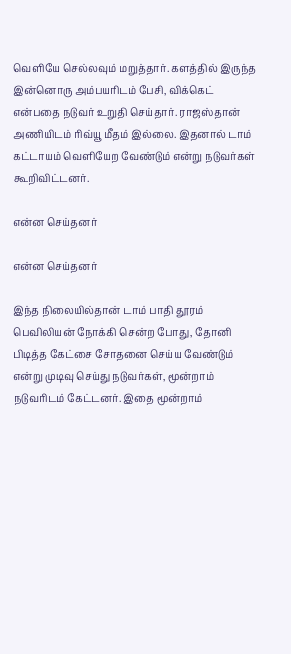வெளியே செல்லவும் மறுத்தார். களத்தில் இருந்த இன்னொரு அம்பயரிடம் பேசி, விக்கெட் என்பதை நடுவர் உறுதி செய்தார். ராஜஸ்தான் அணியிடம் ரிவ்யூ மீதம் இல்லை. இதனால் டாம் கட்டாயம் வெளியேற வேண்டும் என்று நடுவர்கள் கூறிவிட்டனர்.

என்ன செய்தனர்

என்ன செய்தனர்

இந்த நிலையில்தான் டாம் பாதி தூரம் பெவிலியன் நோக்கி சென்ற போது, தோனி பிடித்த கேட்சை சோதனை செய்ய வேண்டும் என்று முடிவு செய்து நடுவர்கள், மூன்றாம் நடுவரிடம் கேட்டனர். இதை மூன்றாம்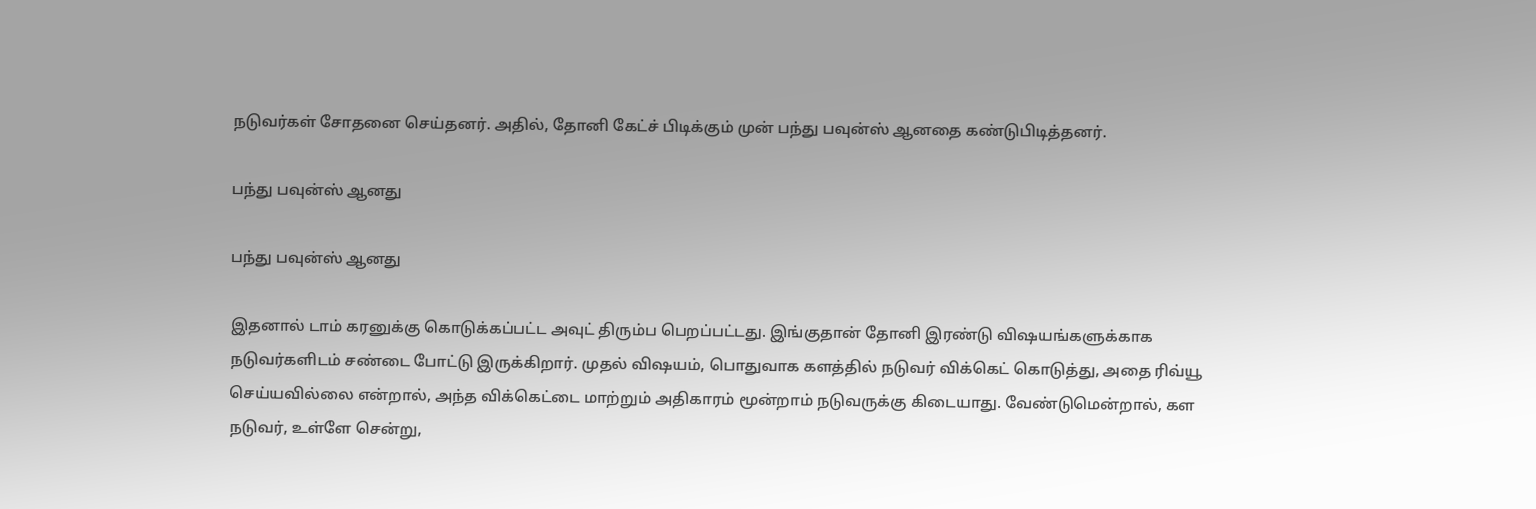நடுவர்கள் சோதனை செய்தனர். அதில், தோனி கேட்ச் பிடிக்கும் முன் பந்து பவுன்ஸ் ஆனதை கண்டுபிடித்தனர்.

பந்து பவுன்ஸ் ஆனது

பந்து பவுன்ஸ் ஆனது

இதனால் டாம் கரனுக்கு கொடுக்கப்பட்ட அவுட் திரும்ப பெறப்பட்டது. இங்குதான் தோனி இரண்டு விஷயங்களுக்காக நடுவர்களிடம் சண்டை போட்டு இருக்கிறார். முதல் விஷயம், பொதுவாக களத்தில் நடுவர் விக்கெட் கொடுத்து, அதை ரிவ்யூ செய்யவில்லை என்றால், அந்த விக்கெட்டை மாற்றும் அதிகாரம் மூன்றாம் நடுவருக்கு கிடையாது. வேண்டுமென்றால், கள நடுவர், உள்ளே சென்று,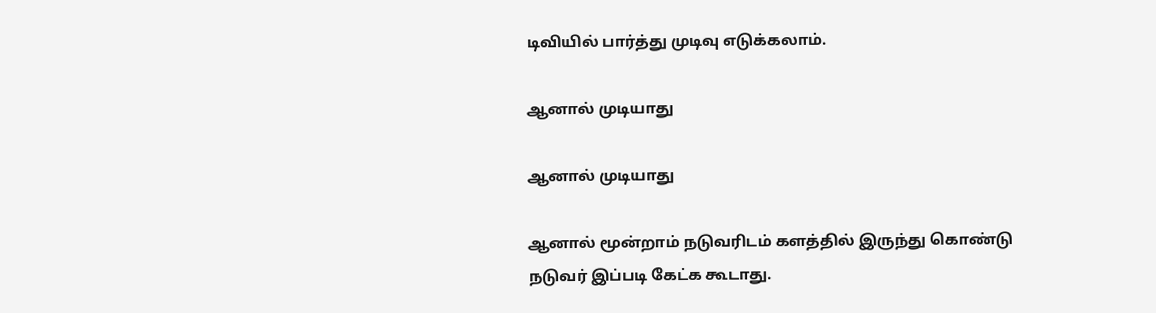டிவியில் பார்த்து முடிவு எடுக்கலாம்.

ஆனால் முடியாது

ஆனால் முடியாது

ஆனால் மூன்றாம் நடுவரிடம் களத்தில் இருந்து கொண்டு நடுவர் இப்படி கேட்க கூடாது.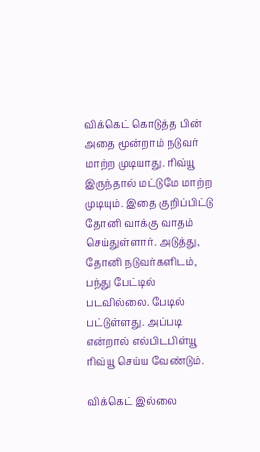விக்கெட் கொடுத்த பின் அதை மூன்றாம் நடுவர் மாற்ற முடியாது. ரிவ்யூ இருந்தால் மட்டுமே மாற்ற முடியும். இதை குறிப்பிட்டு தோனி வாக்கு வாதம் செய்துள்ளார். அடுத்து, தோனி நடுவர்களிடம், பந்து பேட்டில் படவில்லை. பேடில் பட்டுள்ளது. அப்படி என்றால் எல்பிடபிள்யூ ரிவ்யூ செய்ய வேண்டும்.

விக்கெட் இல்லை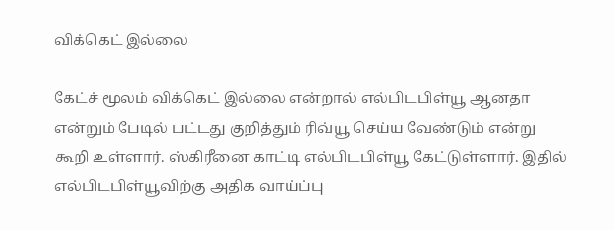விக்கெட் இல்லை

கேட்ச் மூலம் விக்கெட் இல்லை என்றால் எல்பிடபிள்யூ ஆனதா என்றும் பேடில் பட்டது குறித்தும் ரிவ்யூ செய்ய வேண்டும் என்று கூறி உள்ளார். ஸ்கிரீனை காட்டி எல்பிடபிள்யூ கேட்டுள்ளார். இதில் எல்பிடபிள்யூவிற்கு அதிக வாய்ப்பு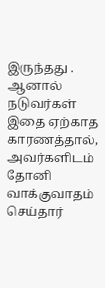இருந்தது . ஆனால் நடுவர்கள் இதை ஏற்காத காரணத்தால், அவர்களிடம் தோனி வாக்குவாதம் செய்தார்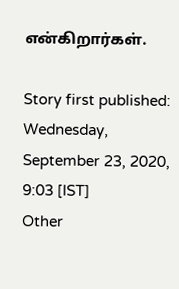என்கிறார்கள்.

Story first published: Wednesday, September 23, 2020, 9:03 [IST]
Other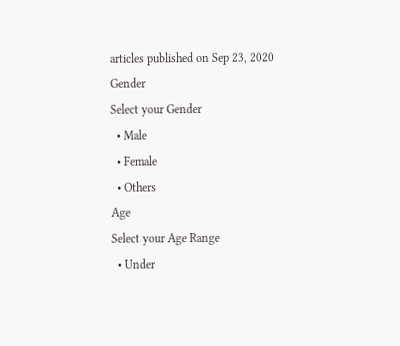articles published on Sep 23, 2020
Gender
Select your Gender
  • Male
  • Female
  • Others
Age
Select your Age Range
  • Under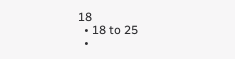18
  • 18 to 25
  •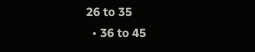26 to 35
  • 36 to 45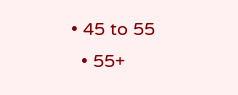• 45 to 55
  • 55+